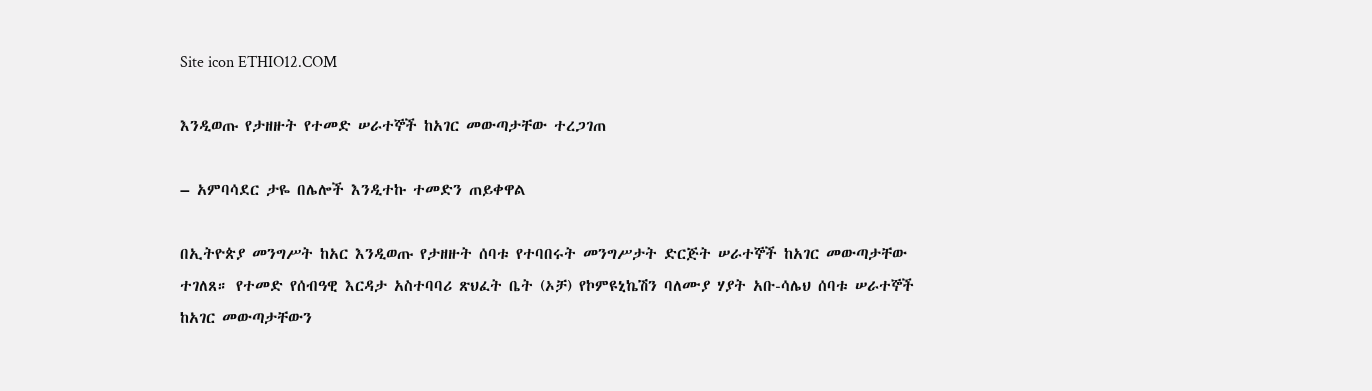Site icon ETHIO12.COM

እንዲወጡ የታዘዙት የተመድ ሠራተኞች ከአገር መውጣታቸው ተረጋገጠ

– አምባሳደር ታዬ በሌሎች እንዲተኩ ተመድን ጠይቀዋል

በኢትዮጵያ መንግሥት ከአር እንዲወጡ የታዘዙት ሰባቱ የተባበሩት መንግሥታት ድርጅት ሠራተኞች ከአገር መውጣታቸው ተገለጸ። የተመድ የሰብዓዊ እርዳታ አስተባባሪ ጽህፈት ቤት (ኦቻ) የኮምዩኒኬሽን ባለሙያ ሃያት አቡ-ሳሌህ ሰባቱ ሠራተኞች ከአገር መውጣታቸውን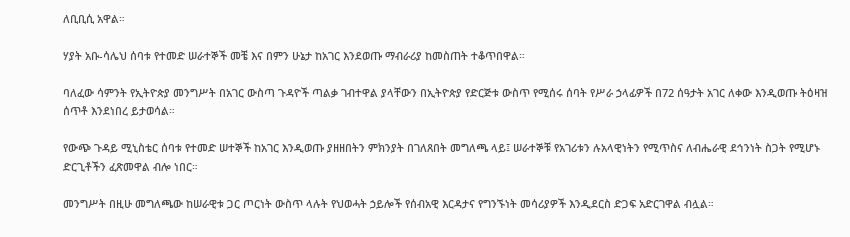ለቢቢሲ አዋል።

ሃያት አቡ-ሳሌህ ሰባቱ የተመድ ሠራተኞች መቼ እና በምን ሁኔታ ከአገር እንደወጡ ማብራሪያ ከመስጠት ተቆጥበዋል።

ባለፈው ሳምንት የኢትዮጵያ መንግሥት በአገር ውስጣ ጉዳዮች ጣልቃ ገብተዋል ያላቸውን በኢትዮጵያ የድርጅቱ ውስጥ የሚሰሩ ሰባት የሥራ ኃላፊዎች በ72 ሰዓታት አገር ለቀው እንዲወጡ ትዕዛዝ ሰጥቶ እንደነበረ ይታወሳል።

የውጭ ጉዳይ ሚኒስቴር ሰባቱ የተመድ ሠተኞች ከአገር እንዲወጡ ያዘዘበትን ምክንያት በገለጸበት መግለጫ ላይ፤ ሠራተኞቹ የአገሪቱን ሉአላዊነትን የሚጥስና ለብሔራዊ ደኅንነት ስጋት የሚሆኑ ድርጊቶችን ፈጽመዋል ብሎ ነበር።

መንግሥት በዚሁ መግለጫው ከሠራዊቱ ጋር ጦርነት ውስጥ ላሉት የህወሓት ኃይሎች የሰብአዊ እርዳታና የግንኙነት መሳሪያዎች እንዲደርስ ድጋፍ አድርገዋል ብሏል።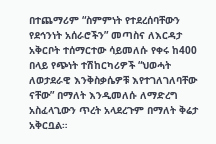በተጨማሪም “ስምምነት የተደረሰባቸውን የደኅንነት አሰራሮችን” መጣስና ለእርዳታ አቅርቦት ተሰማርተው ሳይመለሱ የቀሩ ከ400 በላይ የጭነት ተሽከርካሪዎች “ህወሓት ለወታደራዊ እንቅስቃሴዎቹ እየተገለገለባቸው ናቸው” በማለት እንዲመለሱ ለማድረግ አስፈላጊውን ጥረት አላደረጉም በማለት ቅሬታ አቅርቧል።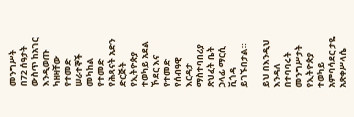መንግሥት በ72 ሰዓታት ውስጥ ከአገር እንዲወጡ ካዘዛቸው የተመድ ሠራተኞች መካከል የተመድ የሕጻናት አድን ድርጅት የኢትዮጵያ ተወካይ አደል ኾደር እና የተመድ የሰብዓዊ እርዳታ ማስተባበሪያ ጽህፈት ቤት ኃላፊ ማርሲ ቪጎዳ ይገኙበታል።

ይህ በእንዲህ እንዳለ በተባባሩት መንግሥታት የኢትዮጵያ ተወካይ አምባሳደር ታዬ አጽቀሥላሴ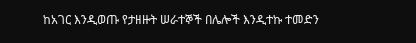ከአገር እንዲወጡ የታዘዙት ሠራተኞች በሌሎች እንዲተኩ ተመድን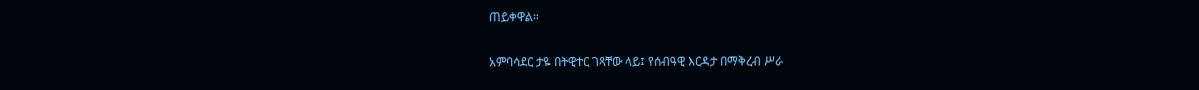ጠይቀዋል።

አምባሳደር ታዬ በትዊተር ገጻቸው ላይ፤ የሰብዓዊ እርዳታ በማቅረብ ሥራ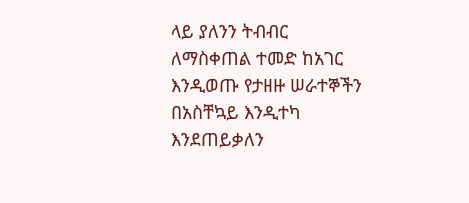ላይ ያለንን ትብብር ለማስቀጠል ተመድ ከአገር እንዲወጡ የታዘዙ ሠራተኞችን በአስቸኳይ እንዲተካ እንደጠይቃለን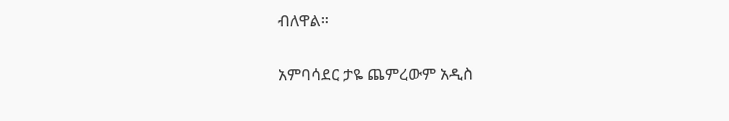ብለዋል።

አምባሳደር ታዬ ጨምረውም አዲስ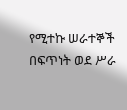የሚተኩ ሠራተኞች በፍጥነት ወደ ሥራ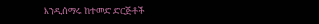እንዲሰማሩ ከተመድ ድርጅቶች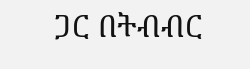ጋር በትብብር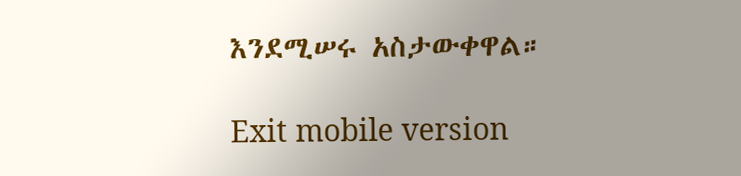እንደሚሠሩ አስታውቀዋል።

Exit mobile version